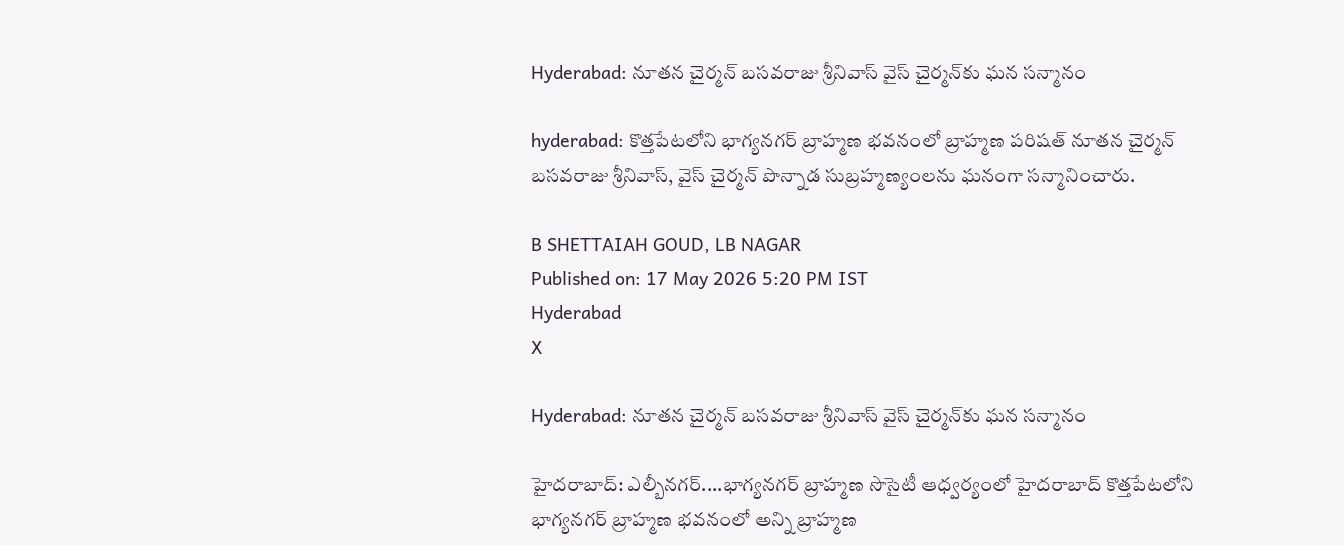Hyderabad: నూతన చైర్మన్ బసవరాజు శ్రీనివాస్ వైస్ చైర్మన్‌కు ఘన సన్మానం

hyderabad: కొత్తపేటలోని భాగ్యనగర్ బ్రాహ్మణ భవనంలో బ్రాహ్మణ పరిషత్ నూతన చైర్మన్ బసవరాజు శ్రీనివాస్, వైస్ చైర్మన్ పొన్నాడ సుబ్రహ్మణ్యంలను ఘనంగా సన్మానించారు.

B SHETTAIAH GOUD, LB NAGAR
Published on: 17 May 2026 5:20 PM IST
Hyderabad
X

Hyderabad: నూతన చైర్మన్ బసవరాజు శ్రీనివాస్ వైస్ చైర్మన్‌కు ఘన సన్మానం

హైదరాబాద్: ఎల్బీనగర్....భాగ్యనగర్ బ్రాహ్మణ సొసైటీ ఆధ్వర్యంలో హైదరాబాద్ కొత్తపేటలోని భాగ్యనగర్ బ్రాహ్మణ భవనంలో అన్ని బ్రాహ్మణ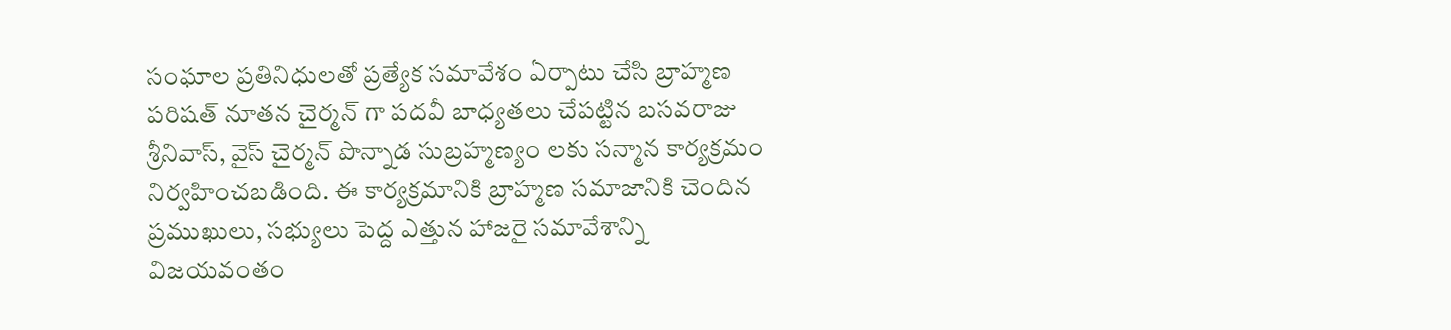సంఘాల ప్రతినిధులతో ప్రత్యేక సమావేశం ఏర్పాటు చేసి బ్రాహ్మణ పరిషత్ నూతన చైర్మన్ గా పదవీ బాధ్యతలు చేపట్టిన బసవరాజు శ్రీనివాస్, వైస్ చైర్మన్ పొన్నాడ సుబ్రహ్మణ్యం లకు సన్మాన కార్యక్రమం నిర్వహించబడింది. ఈ కార్యక్రమానికి బ్రాహ్మణ సమాజానికి చెందిన ప్రముఖులు, సభ్యులు పెద్ద ఎత్తున హాజరై సమావేశాన్ని విజయవంతం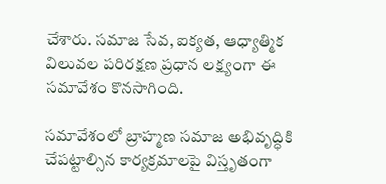చేశారు. సమాజ సేవ, ఐక్యత, ఆధ్యాత్మిక విలువల పరిరక్షణ ప్రధాన లక్ష్యంగా ఈ సమావేశం కొనసాగింది.

సమావేశంలో బ్రాహ్మణ సమాజ అభివృద్ధికి చేపట్టాల్సిన కార్యక్రమాలపై విస్తృతంగా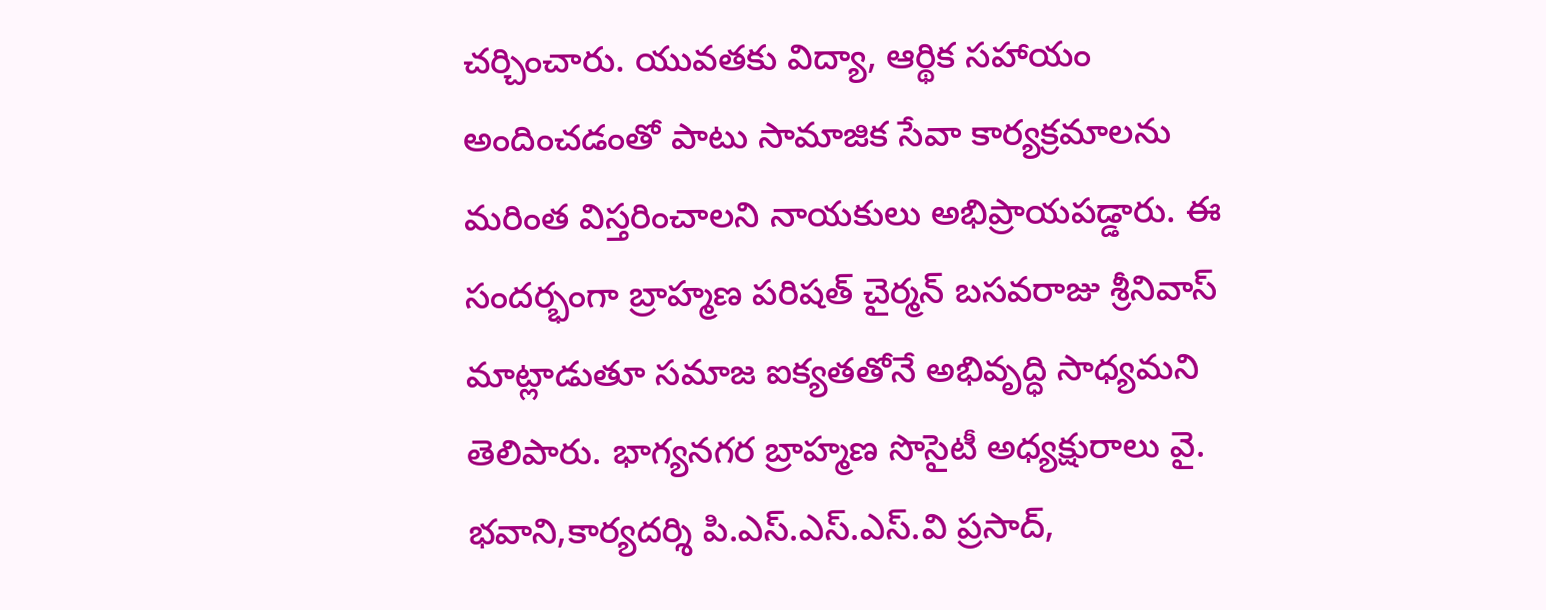చర్చించారు. యువతకు విద్యా, ఆర్థిక సహాయం అందించడంతో పాటు సామాజిక సేవా కార్యక్రమాలను మరింత విస్తరించాలని నాయకులు అభిప్రాయపడ్డారు. ఈ సందర్భంగా బ్రాహ్మణ పరిషత్ చైర్మన్ బసవరాజు శ్రీనివాస్ మాట్లాడుతూ సమాజ ఐక్యతతోనే అభివృద్ధి సాధ్యమని తెలిపారు. భాగ్యనగర బ్రాహ్మణ సొసైటీ అధ్యక్షురాలు వై. భవాని,కార్యదర్శి పి.ఎస్.ఎస్.ఎస్.వి ప్రసాద్,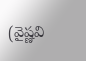(వైష్ణవి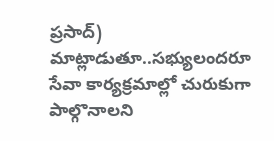ప్రసాద్) మాట్లాడుతూ..సభ్యులందరూ సేవా కార్యక్రమాల్లో చురుకుగా పాల్గొనాలని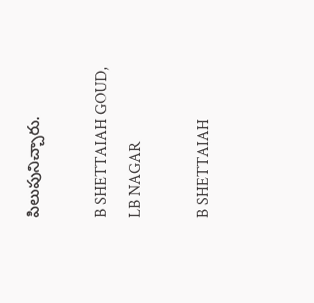పిలుపునిచ్చారు.

B SHETTAIAH GOUD, LB NAGAR

B SHETTAIAH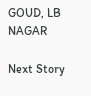GOUD, LB NAGAR

Next Story